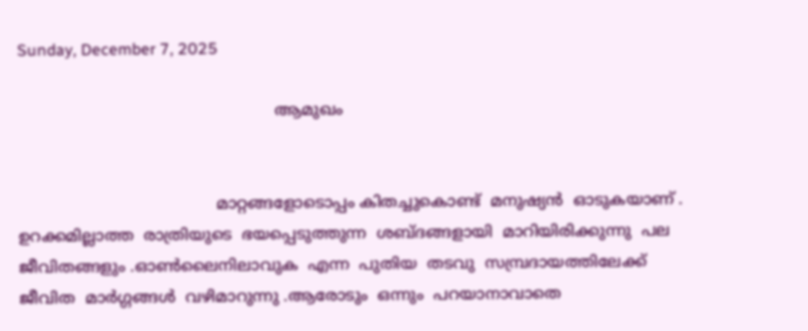Sunday, December 7, 2025

                                                    ആമുഖം


                                        മാറ്റങ്ങളോടൊപ്പം കിതച്ചുകൊണ്ട്  മനുഷ്യൻ  ഓടുകയാണ് . ഉറക്കമില്ലാത്ത  രാത്രിയുടെ  ഭയപ്പെടുത്തുന്ന  ശബ്ദങ്ങളായി  മാറിയിരിക്കുന്നു  പല  ജീവിതങ്ങളും .ഓൺലൈനിലാവുക  എന്ന  പുതിയ  തടവു  സമ്പ്രദായത്തിലേക്ക്  ജീവിത  മാർഗ്ഗങ്ങൾ  വഴിമാറുന്നു .ആരോടും  ഒന്നും  പറയാനാവാതെ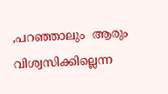,പറഞ്ഞാലും  ആരും  വിശ്വസിക്കില്ലെന്ന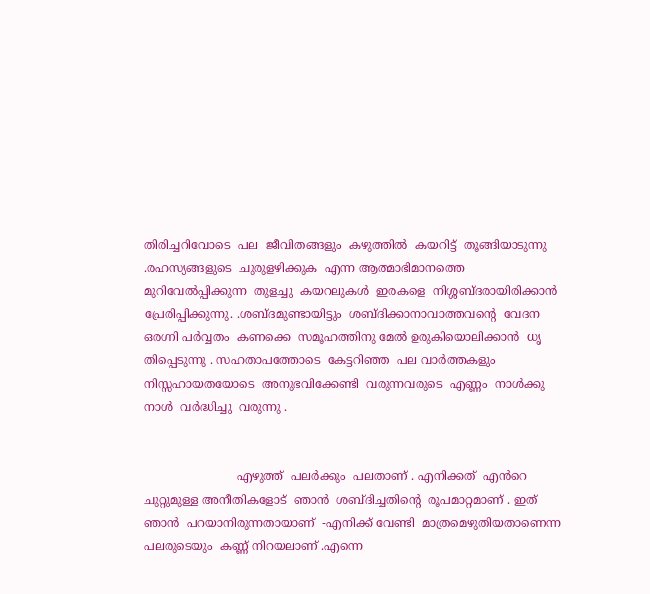തിരിച്ചറിവോടെ  പല  ജീവിതങ്ങളും  കഴുത്തിൽ  കയറിട്ട്  തൂങ്ങിയാടുന്നു .രഹസ്യങ്ങളുടെ  ചുരുളഴിക്കുക  എന്ന ആത്മാഭിമാനത്തെ  മുറിവേൽപ്പിക്കുന്ന  തുളച്ചു  കയറലുകൾ  ഇരകളെ  നിശ്ശബ്ദരായിരിക്കാൻ  പ്രേരിപ്പിക്കുന്നു. .ശബ്ദമുണ്ടായിട്ടും  ശബ്ദിക്കാനാവാത്തവന്റെ  വേദന  ഒരഗ്നി പർവ്വതം  കണക്കെ  സമൂഹത്തിനു മേൽ ഉരുകിയൊലിക്കാൻ  ധൃ തിപ്പെടുന്നു . സഹതാപത്തോടെ  കേട്ടറിഞ്ഞ  പല വാർത്തകളും  നിസ്സഹായതയോടെ  അനുഭവിക്കേണ്ടി  വരുന്നവരുടെ  എണ്ണം  നാൾക്കു  നാൾ  വർദ്ധിച്ചു  വരുന്നു .


                         എഴുത്ത്  പലർക്കും  പലതാണ് . എനിക്കത്  എൻറെ  ചുറ്റുമുള്ള അനീതികളോട്  ഞാൻ  ശബ്‌ദിച്ചതിന്റെ  രൂപമാറ്റമാണ് . ഇത്  ഞാൻ  പറയാനിരുന്നതായാണ്  -എനിക്ക് വേണ്ടി  മാത്രമെഴുതിയതാണെന്ന  പലരുടെയും  കണ്ണ് നിറയലാണ് .എന്നെ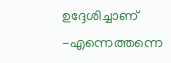ഉദ്ദേശിച്ചാണ് -എന്നെത്തന്നെ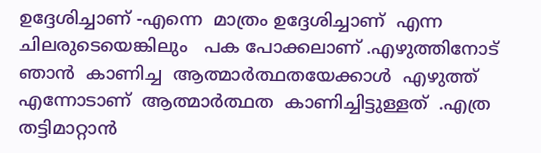ഉദ്ദേശിച്ചാണ് -എന്നെ  മാത്രം ഉദ്ദേശിച്ചാണ്  എന്ന  ചിലരുടെയെങ്കിലും   പക പോക്കലാണ് .എഴുത്തിനോട്  ഞാൻ  കാണിച്ച  ആത്മാർത്ഥതയേക്കാൾ  എഴുത്ത്  എന്നോടാണ്  ആത്മാർത്ഥത  കാണിച്ചിട്ടുള്ളത്  .എത്ര  തട്ടിമാറ്റാൻ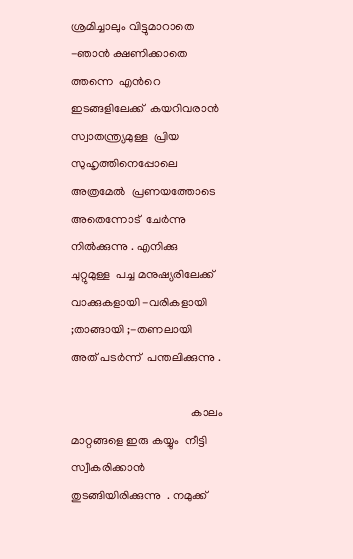ശ്രമിച്ചാലും വിട്ടുമാറാതെ  -ഞാൻ ക്ഷണിക്കാതെ ത്തന്നെ  എൻറെ  ഇടങ്ങളിലേക്ക്  കയറിവരാൻ  സ്വാതന്ത്ര്യമുള്ള  പ്രിയ  സുഹൃത്തിനെപ്പോലെ  അത്രമേൽ  പ്രണയത്തോടെ  അതെന്നോട്  ചേർന്നു  നിൽക്കുന്നു . എനിക്കു  ചുറ്റുമുള്ള  പച്ച മനുഷ്യരിലേക്ക്  വാക്കുകളായി -വരികളായി  ;താങ്ങായി ;-തണലായി  അത് പടർന്ന്  പന്തലിക്കുന്നു .

                                         കാലം  മാറ്റങ്ങളെ ഇരു കയ്യും  നീട്ടി  സ്വീകരിക്കാൻ  തുടങ്ങിയിരിക്കുന്നു  . നമുക്ക്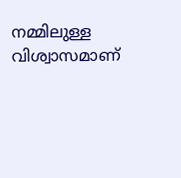നമ്മിലുള്ള  വിശ്വാസമാണ്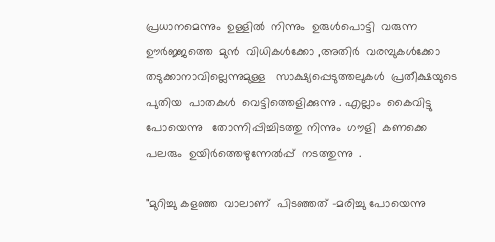പ്രധാനമെന്നും  ഉള്ളിൽ  നിന്നും  ഉരുൾപൊട്ടി  വരുന്ന  ഊർജ്ജത്തെ  മുൻ  വിധികൾക്കോ ,അതിർ  വരമ്പുകൾക്കോ തടുക്കാനാവില്ലെന്നുമുള്ള   സാക്ഷ്യപ്പെടുത്തലുകൾ  പ്രതീക്ഷയുടെ  പുതിയ  പാതകൾ  വെട്ടിത്തെളിക്കുന്നു . എല്ലാം  കൈവിട്ടു പോയെന്നു   തോന്നിപ്പിച്ചിടത്തു നിന്നും  ഗൗളി  കണക്കെ പലരും  ഉയിർത്തെഴുന്നേൽപ്പ്  നടത്തുന്നു  .

"മുറിച്ചു കളഞ്ഞ  വാലാണ്  പിടഞ്ഞത് -മരിച്ചു പോയെന്നു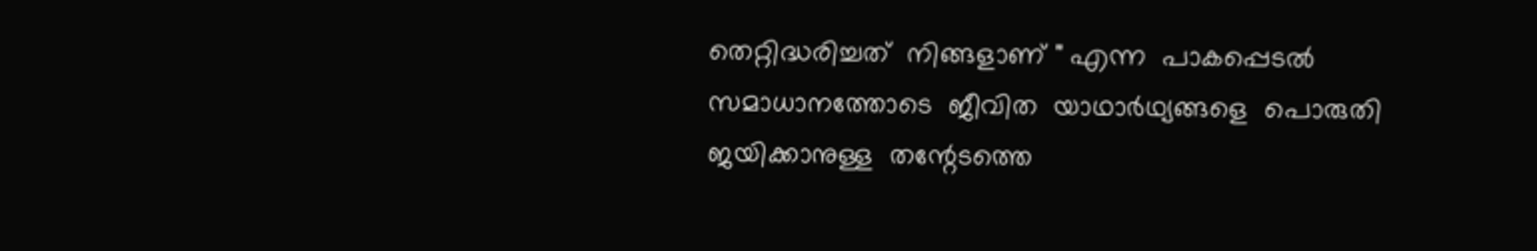തെറ്റിദ്ധരിച്ചത്  നിങ്ങളാണ് " എന്ന  പാകപ്പെടൽ  സമാധാനത്തോടെ  ജീവിത  യാഥാർഥ്യങ്ങളെ  പൊരുതി  ജയിക്കാനുള്ള  തന്റേടത്തെ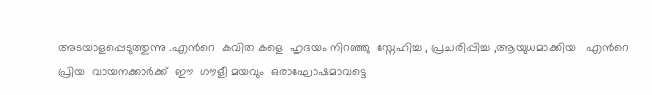അടയാളപ്പെടുത്തുന്നു .എൻറെ  കവിത കളെ  ഹൃദയം നിറഞ്ഞു  സ്നേഹിച്ച , പ്രചരിപ്പിച്ച ,ആയുധമാക്കിയ   എൻറെ  പ്രിയ  വായനക്കാർക്ക്  ഈ  ഗൗളീ മയവും  ഒരാഘോഷമാവട്ടെ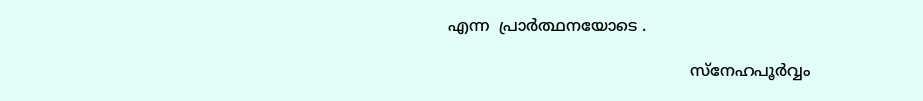എന്ന  പ്രാർത്ഥനയോടെ .

                                                 സ്നേഹപൂർവ്വം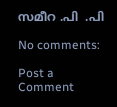സമീറ .പി  .പി

No comments:

Post a Comment